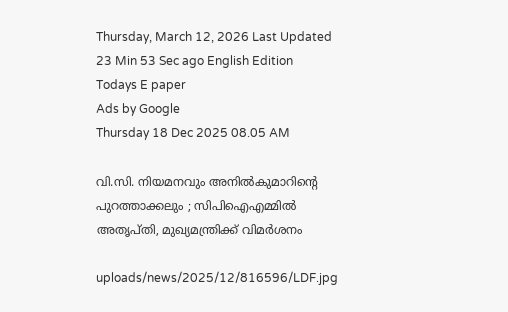Thursday, March 12, 2026 Last Updated 23 Min 53 Sec ago English Edition
Todays E paper
Ads by Google
Thursday 18 Dec 2025 08.05 AM

വി.സി. നിയമനവും അനില്‍കുമാറിന്റെ പുറത്താക്കലും ; സിപിഐഎമ്മില്‍ അതൃപ്തി, മുഖ്യമന്ത്രിക്ക് വിമര്‍ശനം

uploads/news/2025/12/816596/LDF.jpg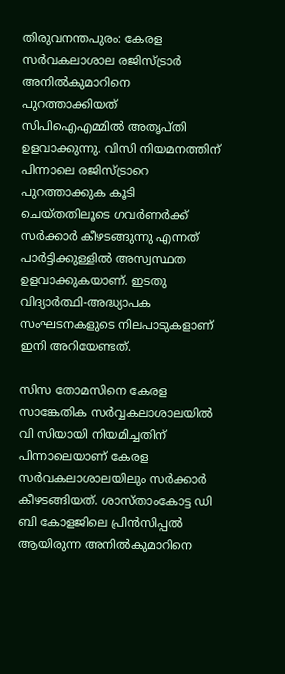തിരുവനന്തപുരം: കേരള സര്‍വകലാശാല രജിസ്ട്രാര്‍ അനില്‍കുമാറിനെ പുറത്താക്കിയത് സിപിഐഎമ്മില്‍ അതൃപ്തി ഉളവാക്കുന്നു. വിസി നിയമനത്തിന് പിന്നാലെ രജിസ്ട്രാറെ പുറത്താക്കുക കൂടി ചെയ്തതിലൂടെ ഗവര്‍ണര്‍ക്ക് സര്‍ക്കാര്‍ കീഴടങ്ങുന്നു എന്നത് പാര്‍ട്ടിക്കുള്ളില്‍ അസ്വസ്ഥത ഉളവാക്കുകയാണ്. ഇടതു വിദ്യാര്‍ത്ഥി-അദ്ധ്യാപക സംഘടനകളുടെ നിലപാടുകളാണ് ഇനി അറിയേണ്ടത്.

സിസ തോമസിനെ കേരള സാങ്കേതിക സര്‍വ്വകലാശാലയില്‍ വി സിയായി നിയമിച്ചതിന് പിന്നാലെയാണ് കേരള സര്‍വകലാശാലയിലും സര്‍ക്കാര്‍ കീഴടങ്ങിയത്. ശാസ്താംകോട്ട ഡി ബി കോളജിലെ പ്രിന്‍സിപ്പല്‍ ആയിരുന്ന അനില്‍കുമാറിനെ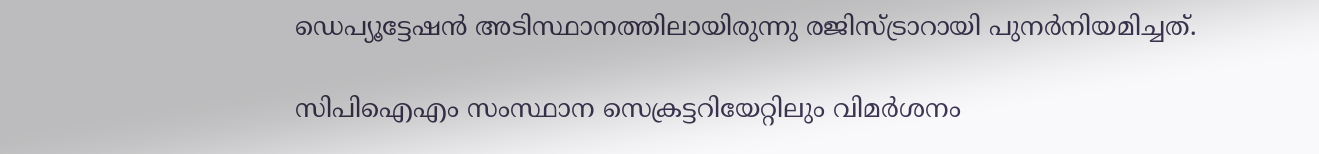ഡെപ്യൂട്ടേഷന്‍ അടിസ്ഥാനത്തിലായിരുന്നു രജിസ്ട്രാറായി പുനര്‍നിയമിച്ചത്.

സിപിഐഎം സംസ്ഥാന സെക്രട്ടറിയേറ്റിലും വിമര്‍ശനം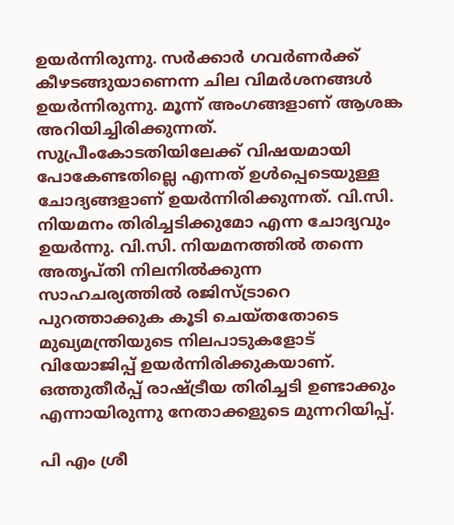ഉയര്‍ന്നിരുന്നു. സര്‍ക്കാര്‍ ഗവര്‍ണര്‍ക്ക് കീഴടങ്ങുയാണെന്ന ചില വിമര്‍ശനങ്ങള്‍ ഉയര്‍ന്നിരുന്നു. മൂന്ന് അംഗങ്ങളാണ് ആശങ്ക അറിയിച്ചിരിക്കുന്നത്. സുപ്രീംകോടതിയിലേക്ക് വിഷയമായി പോകേണ്ടതില്ലെ എന്നത് ഉള്‍പ്പെടെയുള്ള ചോദ്യങ്ങളാണ് ഉയര്‍ന്നിരിക്കുന്നത്. വി.സി. നിയമനം തിരിച്ചടിക്കുമോ എന്ന ചോദ്യവും ഉയര്‍ന്നു. വി.സി. നിയമനത്തില്‍ തന്നെ അതൃപ്തി നിലനില്‍ക്കുന്ന സാഹചര്യത്തില്‍ രജിസ്ട്രാറെ പുറത്താക്കുക കൂടി ചെയ്തതോടെ മുഖ്യമന്ത്രിയുടെ നിലപാടുകളോട് വിയോജിപ്പ് ഉയര്‍ന്നിരിക്കുകയാണ്. ഒത്തുതീര്‍പ്പ് രാഷ്ട്രീയ തിരിച്ചടി ഉണ്ടാക്കും എന്നായിരുന്നു നേതാക്കളുടെ മുന്നറിയിപ്പ്.

പി എം ശ്രീ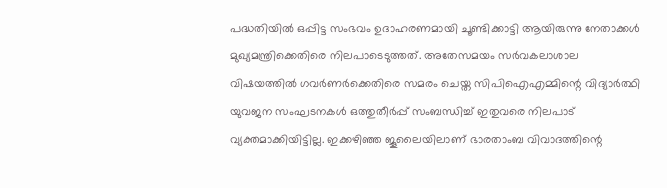പദ്ധതിയില്‍ ഒപ്പിട്ട സംഭവം ഉദാഹരണമായി ചൂണ്ടിക്കാട്ടി ആയിരുന്നു നേതാക്കള്‍ മുഖ്യമന്ത്രിക്കെതിരെ നിലപാടെടുത്തത്. അതേസമയം സര്‍വകലാശാല വിഷയത്തില്‍ ഗവര്‍ണര്‍ക്കെതിരെ സമരം ചെയ്ത സിപിഐഎമ്മിന്റെ വിദ്യാര്‍ത്ഥി യുവജന സംഘടനകള്‍ ഒത്തുതീര്‍പ്പ് സംബന്ധിച്ച് ഇതുവരെ നിലപാട് വ്യക്തമാക്കിയിട്ടില്ല. ഇക്കഴിഞ്ഞ ജൂലൈയിലാണ് ഭാരതാംബ വിവാദത്തിന്റെ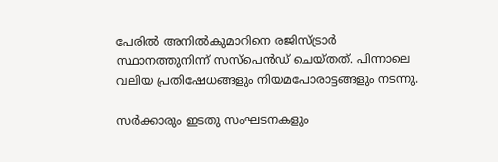പേരില്‍ അനില്‍കുമാറിനെ രജിസ്ട്രാര്‍ സ്ഥാനത്തുനിന്ന് സസ്പെന്‍ഡ് ചെയ്തത്. പിന്നാലെ വലിയ പ്രതിഷേധങ്ങളും നിയമപോരാട്ടങ്ങളും നടന്നു.

സര്‍ക്കാരും ഇടതു സംഘടനകളും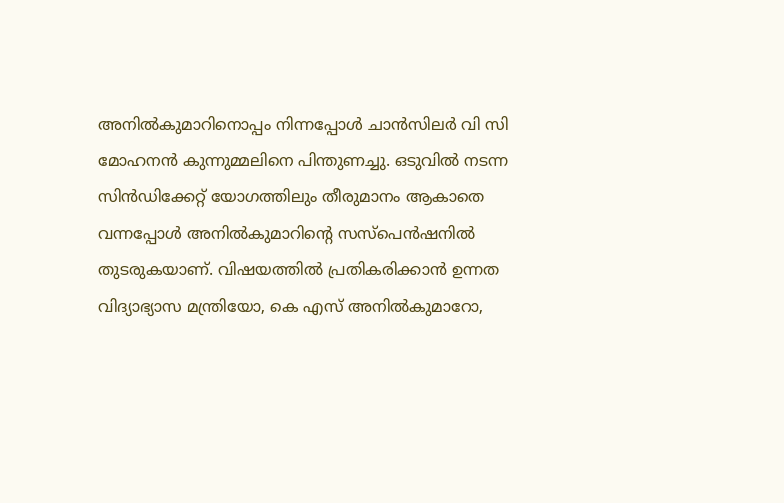അനില്‍കുമാറിനൊപ്പം നിന്നപ്പോള്‍ ചാന്‍സിലര്‍ വി സി മോഹനന്‍ കുന്നുമ്മലിനെ പിന്തുണച്ചു. ഒടുവില്‍ നടന്ന സിന്‍ഡിക്കേറ്റ് യോഗത്തിലും തീരുമാനം ആകാതെ വന്നപ്പോള്‍ അനില്‍കുമാറിന്റെ സസ്പെന്‍ഷനില്‍ തുടരുകയാണ്. വിഷയത്തില്‍ പ്രതികരിക്കാന്‍ ഉന്നത വിദ്യാഭ്യാസ മന്ത്രിയോ, കെ എസ് അനില്‍കുമാറോ,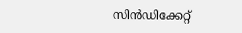സിന്‍ഡിക്കേറ്റ്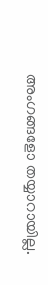അംഗങ്ങളോ തയ്യാറായില്ല.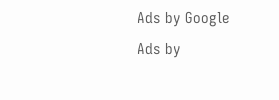Ads by Google
Ads by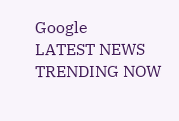Google
LATEST NEWS
TRENDING NOW